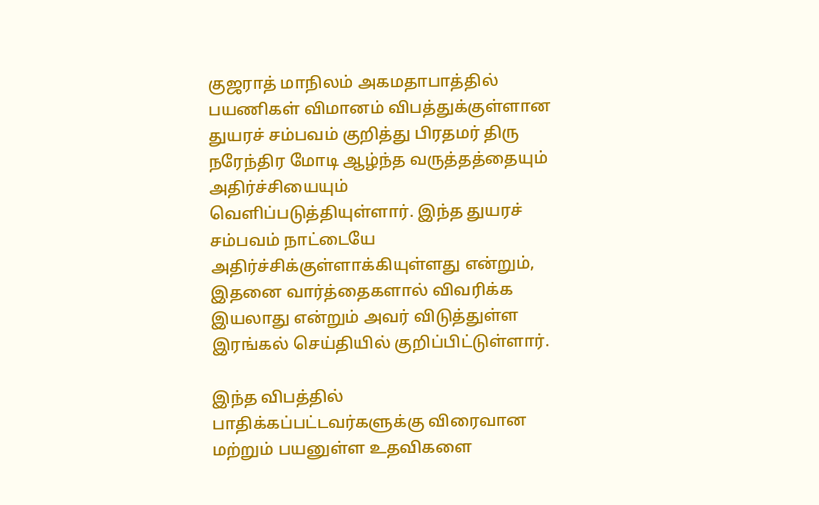குஜராத் மாநிலம் அகமதாபாத்தில் பயணிகள் விமானம் விபத்துக்குள்ளான துயரச் சம்பவம் குறித்து பிரதமர் திரு நரேந்திர மோடி ஆழ்ந்த வருத்தத்தையும் அதிர்ச்சியையும் வெளிப்படுத்தியுள்ளார். இந்த துயரச் சம்பவம் நாட்டையே அதிர்ச்சிக்குள்ளாக்கியுள்ளது என்றும், இதனை வார்த்தைகளால் விவரிக்க இயலாது என்றும் அவர் விடுத்துள்ள இரங்கல் செய்தியில் குறிப்பிட்டுள்ளார்.

இந்த விபத்தில் பாதிக்கப்பட்டவர்களுக்கு விரைவான மற்றும் பயனுள்ள உதவிகளை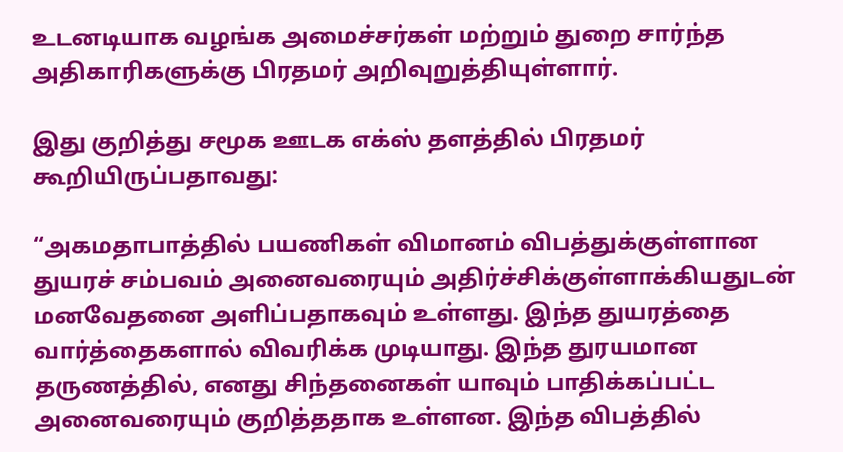உடனடியாக வழங்க அமைச்சர்கள் மற்றும் துறை சார்ந்த அதிகாரிகளுக்கு பிரதமர் அறிவுறுத்தியுள்ளார்.

இது குறித்து சமூக ஊடக எக்ஸ் தளத்தில் பிரதமர் கூறியிருப்பதாவது:

“அகமதாபாத்தில் பயணிகள் விமானம் விபத்துக்குள்ளான துயரச் சம்பவம் அனைவரையும் அதிர்ச்சிக்குள்ளாக்கியதுடன் மனவேதனை அளிப்பதாகவும் உள்ளது. இந்த துயரத்தை வார்த்தைகளால் விவரிக்க முடியாது. இந்த துரயமான தருணத்தில், எனது சிந்தனைகள் யாவும் பாதிக்கப்பட்ட அனைவரையும் குறித்ததாக உள்ளன. இந்த விபத்தில்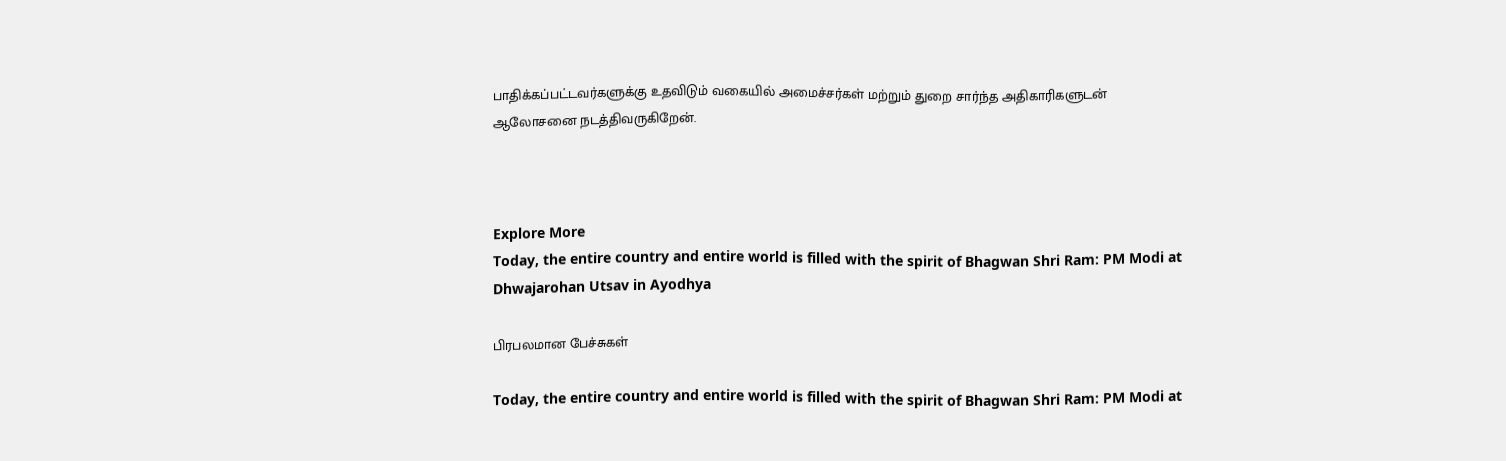பாதிக்கப்பட்டவர்களுக்கு உதவிடும் வகையில் அமைச்சர்கள் மற்றும் துறை சார்ந்த அதிகாரிகளுடன் ஆலோசனை நடத்திவருகிறேன்.



Explore More
Today, the entire country and entire world is filled with the spirit of Bhagwan Shri Ram: PM Modi at Dhwajarohan Utsav in Ayodhya

பிரபலமான பேச்சுகள்

Today, the entire country and entire world is filled with the spirit of Bhagwan Shri Ram: PM Modi at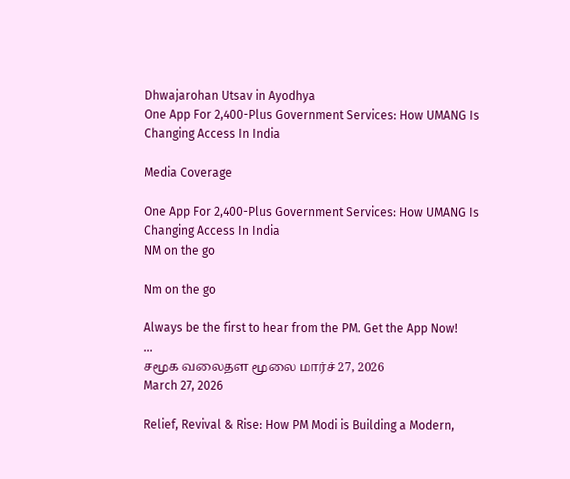Dhwajarohan Utsav in Ayodhya
One App For 2,400-Plus Government Services: How UMANG Is Changing Access In India

Media Coverage

One App For 2,400-Plus Government Services: How UMANG Is Changing Access In India
NM on the go

Nm on the go

Always be the first to hear from the PM. Get the App Now!
...
சமூக வலைதள மூலை மார்ச் 27, 2026
March 27, 2026

Relief, Revival & Rise: How PM Modi is Building a Modern,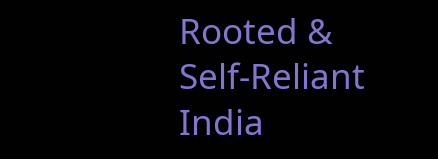Rooted & Self-Reliant India